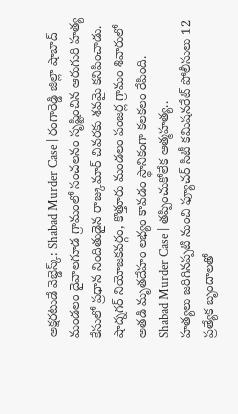అక్షరటుడే వెబ్డెస్క్: Shabad Murder Case | రంగారెడ్డి జిల్లా షాబాద్ మండలం దైవాలగూడ గ్రామంలో సంచలనం సృష్టించిన ఆరుగురి హత్య కేసులో ప్రధాన నిందితుడైన రాజ్కుమార్ చివరకు శవమై కనిపించాడు. షాద్నగర్ నియోజకవర్గం, కొత్తూరు మండలం పంజర్ల గ్రామం శివారులో అతడి మృతదేహం లభ్యం కావడం స్థానికంగా కలకలం రేపింది.
Shabad Murder Case | తప్పించుకోలేక ఆత్మహత్య..
హత్యలు జరిగినప్పటి నుంచి ఫ్యూచర్ సిటీ కమిషనరేట్ పోలీసులు 12 ప్రత్యేక బృందాలతో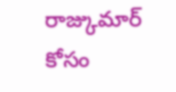రాజ్కుమార్ కోసం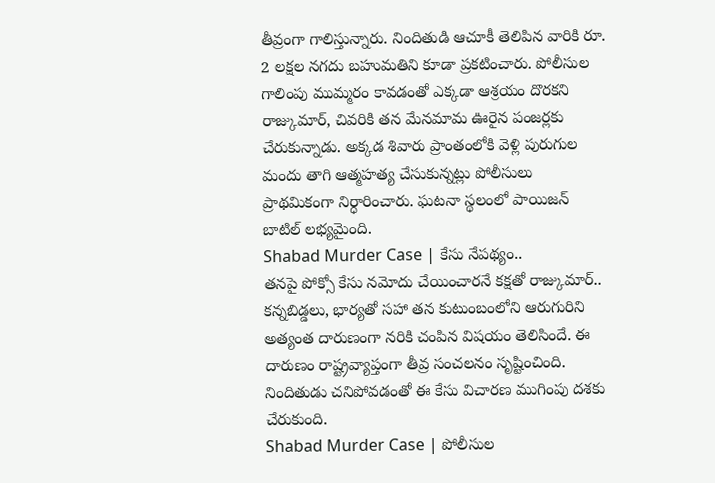తీవ్రంగా గాలిస్తున్నారు. నిందితుడి ఆచూకీ తెలిపిన వారికి రూ. 2 లక్షల నగదు బహుమతిని కూడా ప్రకటించారు. పోలీసుల గాలింపు ముమ్మరం కావడంతో ఎక్కడా ఆశ్రయం దొరకని రాజ్కుమార్, చివరికి తన మేనమామ ఊరైన పంజర్లకు చేరుకున్నాడు. అక్కడ శివారు ప్రాంతంలోకి వెళ్లి పురుగుల మందు తాగి ఆత్మహత్య చేసుకున్నట్లు పోలీసులు ప్రాథమికంగా నిర్ధారించారు. ఘటనా స్థలంలో పాయిజన్ బాటిల్ లభ్యమైంది.
Shabad Murder Case | కేసు నేపథ్యం..
తనపై పోక్సో కేసు నమోదు చేయించారనే కక్షతో రాజ్కుమార్.. కన్నబిడ్డలు, భార్యతో సహా తన కుటుంబంలోని ఆరుగురిని అత్యంత దారుణంగా నరికి చంపిన విషయం తెలిసిందే. ఈ దారుణం రాష్ట్రవ్యాప్తంగా తీవ్ర సంచలనం సృష్టించింది. నిందితుడు చనిపోవడంతో ఈ కేసు విచారణ ముగింపు దశకు చేరుకుంది.
Shabad Murder Case | పోలీసుల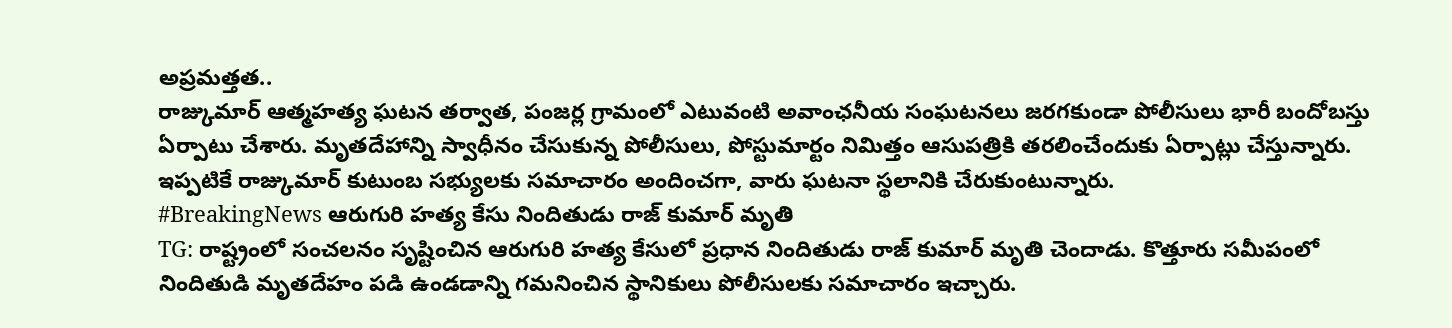అప్రమత్తత..
రాజ్కుమార్ ఆత్మహత్య ఘటన తర్వాత, పంజర్ల గ్రామంలో ఎటువంటి అవాంఛనీయ సంఘటనలు జరగకుండా పోలీసులు భారీ బందోబస్తు ఏర్పాటు చేశారు. మృతదేహాన్ని స్వాధీనం చేసుకున్న పోలీసులు, పోస్టుమార్టం నిమిత్తం ఆసుపత్రికి తరలించేందుకు ఏర్పాట్లు చేస్తున్నారు. ఇప్పటికే రాజ్కుమార్ కుటుంబ సభ్యులకు సమాచారం అందించగా, వారు ఘటనా స్థలానికి చేరుకుంటున్నారు.
#BreakingNews ఆరుగురి హత్య కేసు నిందితుడు రాజ్ కుమార్ మృతి
TG: రాష్ట్రంలో సంచలనం సృష్టించిన ఆరుగురి హత్య కేసులో ప్రధాన నిందితుడు రాజ్ కుమార్ మృతి చెందాడు. కొత్తూరు సమీపంలో నిందితుడి మృతదేహం పడి ఉండడాన్ని గమనించిన స్థానికులు పోలీసులకు సమాచారం ఇచ్చారు.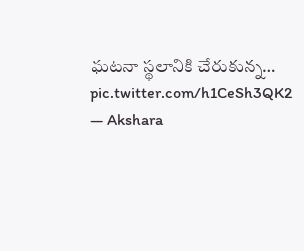ఘటనా స్థలానికి చేరుకున్న… pic.twitter.com/h1CeSh3QK2
— Akshara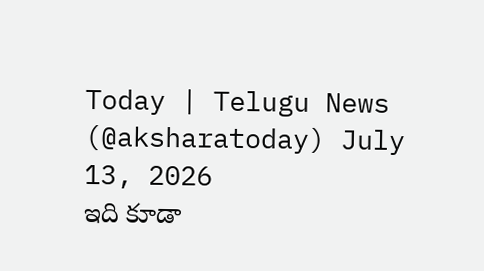Today | Telugu News (@aksharatoday) July 13, 2026
ఇది కూడా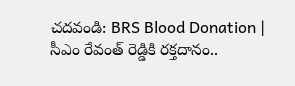చదవండి: BRS Blood Donation | సీఎం రేవంత్ రెడ్డికి రక్తదానం..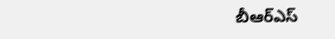బీఆర్ఎస్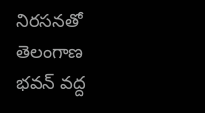నిరసనతో తెలంగాణ భవన్ వద్ద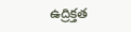ఉద్రిక్తత